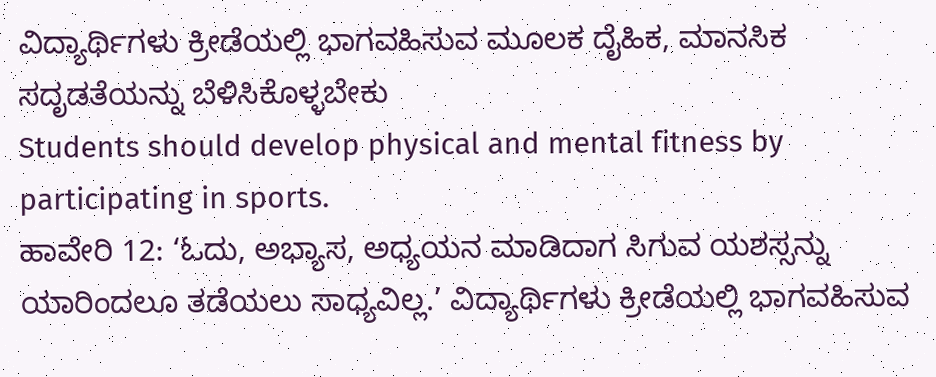ವಿದ್ಯಾರ್ಥಿಗಳು ಕ್ರೀಡೆಯಲ್ಲಿ ಭಾಗವಹಿಸುವ ಮೂಲಕ ದೈಹಿಕ, ಮಾನಸಿಕ ಸದೃಡತೆಯನ್ನು ಬೆಳಿಸಿಕೊಳ್ಳಬೇಕು
Students should develop physical and mental fitness by participating in sports.
ಹಾವೇರಿ 12: ‘ಓದು, ಅಭ್ಯಾಸ, ಅಧ್ಯಯನ ಮಾಡಿದಾಗ ಸಿಗುವ ಯಶಸ್ಸನ್ನು ಯಾರಿಂದಲೂ ತಡೆಯಲು ಸಾಧ್ಯವಿಲ್ಲ.’ ವಿದ್ಯಾರ್ಥಿಗಳು ಕ್ರೀಡೆಯಲ್ಲಿ ಭಾಗವಹಿಸುವ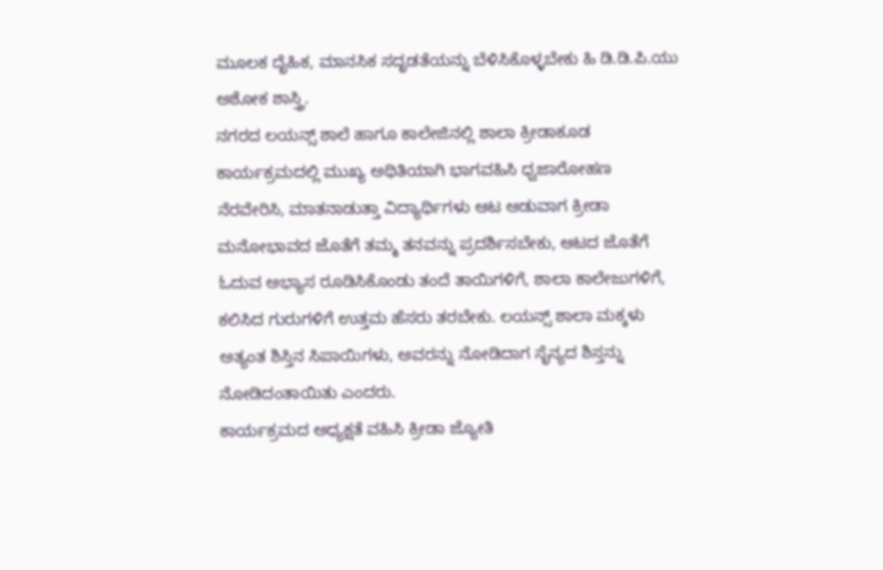ಮೂಲಕ ದೈಹಿಕ, ಮಾನಸಿಕ ಸದೃಡತೆಯನ್ನು ಬೆಳಿಸಿಕೊಳ್ಳಬೇಕು ಹಿ ಡಿ.ಡಿ.ಪಿ.ಯು ಅಶೋಕ ಶಾಸ್ತ್ರಿ.
ನಗರದ ಲಯನ್ಸ್ ಶಾಲೆ ಹಾಗೂ ಕಾಲೇಜಿನಲ್ಲಿ ಶಾಲಾ ಕ್ರೀಡಾಕೂಡ ಕಾರ್ಯಕ್ರಮದಲ್ಲಿ ಮುಖ್ಯ ಅಥಿತಿಯಾಗಿ ಭಾಗವಹಿಸಿ ಧ್ವಜಾರೋಹಣ ನೆರವೇರಿಸಿ, ಮಾತನಾಡುತ್ತಾ ವಿದ್ಯಾರ್ಥಿಗಳು ಆಟ ಆಡುವಾಗ ಕ್ರೀಡಾ ಮನೋಭಾವದ ಜೊತೆಗೆ ತಮ್ಮ ತನವನ್ನು ಪ್ರದರ್ಶಿಸಬೇಕು, ಆಟದ ಜೊತೆಗೆ ಓದುವ ಅಭ್ಯಾಸ ರೂಡಿಸಿಕೊಂಡು ತಂದೆ ತಾಯಿಗಳಿಗೆ, ಶಾಲಾ ಕಾಲೇಜುಗಳಿಗೆ, ಕಲಿಸಿದ ಗುರುಗಳಿಗೆ ಉತ್ತಮ ಹೆಸರು ತರಬೇಕು. ಲಯನ್ಸ್ ಶಾಲಾ ಮಕ್ಕಳು ಅತ್ಯಂತ ಶಿಸ್ತಿನ ಸಿಪಾಯಿಗಳು, ಅವರನ್ನು ನೋಡಿದಾಗ ಸೈನ್ಯದ ಶಿಸ್ತನ್ನು ನೋಡಿದಂತಾಯಿತು ಎಂದರು.
ಕಾರ್ಯಕ್ರಮದ ಅಧ್ಯಕ್ಷತೆ ವಹಿಸಿ ಕ್ರೀಡಾ ಜ್ಯೋತಿ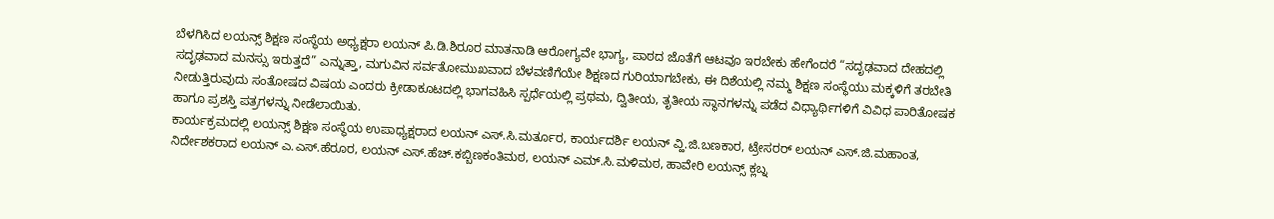ಬೆಳಗಿಸಿದ ಲಯನ್ಸ್ ಶಿಕ್ಷಣ ಸಂಸ್ಥೆಯ ಅಧ್ಯಕ್ಷರಾ ಲಯನ್ ಪಿ.ಡಿ.ಶಿರೂರ ಮಾತನಾಡಿ ಆರೋಗ್ಯವೇ ಭಾಗ್ಯ, ಪಾಠದ ಜೊತೆಗೆ ಆಟವೂ ಇರಬೇಕು ಹೇಗೆಂದರೆ “ಸದೃಢವಾದ ದೇಹದಲ್ಲಿ ಸದೃಢವಾದ ಮನಸ್ಸು ಇರುತ್ತದೆ” ಎನ್ನುತ್ತಾ, ಮಗುವಿನ ಸರ್ವತೋಮುಖವಾದ ಬೆಳವಣಿಗೆಯೇ ಶಿಕ್ಷಣದ ಗುರಿಯಾಗಬೇಕು, ಈ ದಿಶೆಯಲ್ಲಿ ನಮ್ಮ ಶಿಕ್ಷಣ ಸಂಸ್ಥೆಯು ಮಕ್ಕಳಿಗೆ ತರಬೇತಿ ನೀಡುತ್ತಿರುವುದು ಸಂತೋಷದ ವಿಷಯ ಎಂದರು ಕ್ರೀಡಾಕೂಟದಲ್ಲಿ ಭಾಗವಹಿಸಿ ಸ್ಪರ್ಧೆಯಲ್ಲಿ ಪ್ರಥಮ, ದ್ವಿತೀಯ, ತೃತೀಯ ಸ್ಥಾನಗಳನ್ನು ಪಡೆದ ವಿಧ್ಯಾರ್ಥಿಗಳಿಗೆ ವಿವಿಧ ಪಾರಿತೋಷಕ ಹಾಗೂ ಪ್ರಶಸ್ತಿ ಪತ್ರಗಳನ್ನು ನೀಡೆಲಾಯಿತು.
ಕಾರ್ಯಕ್ರಮದಲ್ಲಿ ಲಯನ್ಸ್ ಶಿಕ್ಷಣ ಸಂಸ್ಥೆಯ ಉಪಾಧ್ಯಕ್ಷರಾದ ಲಯನ್ ಎಸ್.ಸಿ.ಮರ್ತೂರ, ಕಾರ್ಯದರ್ಶಿ ಲಯನ್ ವ್ಹಿ.ಜಿ.ಬಣಕಾರ, ಟ್ರೇಸರರ್ ಲಯನ್ ಎಸ್.ಜಿ.ಮಹಾಂತ, ನಿರ್ದೇಶಕರಾದ ಲಯನ್ ಎ.ಎಸ್.ಹೆರೂರ, ಲಯನ್ ಎಸ್.ಹೆಚ್.ಕಬ್ಬಿಣಕಂತಿಮಠ, ಲಯನ್ ಎಮ್.ಸಿ.ಮಳಿಮಠ, ಹಾವೇರಿ ಲಯನ್ಸ್ ಕ್ಲಬ್ನ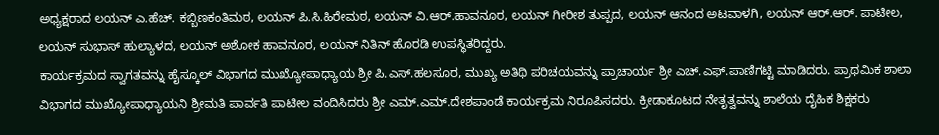ಅಧ್ಯಕ್ಷರಾದ ಲಯನ್ ಎ.ಹೆಚ್. ಕಬ್ಬಿಣಕಂತಿಮಠ, ಲಯನ್ ಪಿ.ಸಿ.ಹಿರೇಮಠ, ಲಯನ್ ವಿ.ಆರ್.ಹಾವನೂರ, ಲಯನ್ ಗೀರೀಶ ತುಪ್ಪದ, ಲಯನ್ ಆನಂದ ಅಟವಾಳಗಿ, ಲಯನ್ ಆರ್.ಆರ್. ಪಾಟೀಲ, ಲಯನ್ ಸುಭಾಸ್ ಹುಲ್ಯಾಳದ, ಲಯನ್ ಅಶೋಕ ಹಾವನೂರ, ಲಯನ್ ನಿತಿನ್ ಹೊರಡಿ ಉಪಸ್ಥಿತರಿದ್ದರು.
ಕಾರ್ಯಕ್ರಮದ ಸ್ವಾಗತವನ್ನು ಹೈಸ್ಕೂಲ್ ವಿಭಾಗದ ಮುಖ್ಯೋಪಾಧ್ಯಾಯ ಶ್ರೀ ಪಿ.ಎಸ್.ಹಲಸೂರ, ಮುಖ್ಯ ಅತಿಥಿ ಪರಿಚಯವನ್ನು ಪ್ರಾಚಾರ್ಯ ಶ್ರೀ ಎಚ್.ಎಫ್.ಪಾಣಿಗಟ್ಟಿ ಮಾಡಿದರು. ಪ್ರಾಥಮಿಕ ಶಾಲಾ ವಿಭಾಗದ ಮುಖ್ಯೋಪಾಧ್ಯಾಯನಿ ಶ್ರೀಮತಿ ಪಾರ್ವತಿ ಪಾಟೀಲ ವಂದಿಸಿದರು ಶ್ರೀ ಎಮ್.ಎಮ್.ದೇಶಪಾಂಡೆ ಕಾರ್ಯಕ್ರಮ ನಿರೂಪಿಸದರು. ಕ್ರೀಡಾಕೂಟದ ನೇತೃತ್ವವನ್ನು ಶಾಲೆಯ ದೈಹಿಕ ಶಿಕ್ಷಕರು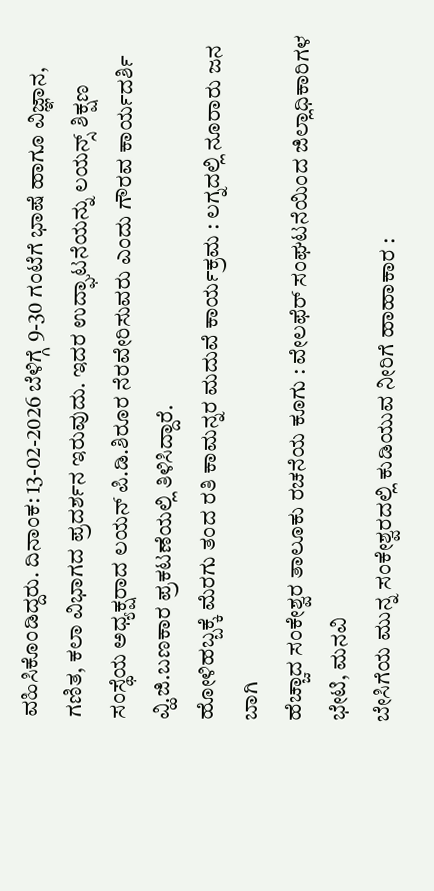ವಹಿಸಿಕೊಂಡಿದ್ದರು. ದಿನಾಂಕ: 13-02-2026 ಬೆಳಿಗ್ಗೆ 9-30 ಗಂಟೆಗೆ ಭಾಷೆ ಹಾಗೂ ವಿಜ್ಞಾನ, ಗಣಿತ, ಕಲಾ ವಿಭಾಗದ ಪ್ರದರ್ಶನ ಇರುವುದು. ಇದರ ಉದ್ಘಾಟನೆಯನ್ನು ಲಯನ್ಸ್ ಶಿಕ್ಷಣ ಸಂಸ್ಥೆಯ ಅಧ್ಯಕ್ಷರಾದ ಲಯನ್ ಪಿ.ಡಿ.ಶಿರೂರ ನೆರವೇರಿಸುವರು ಎಂದು ಗೌರವ ಕಾರ್ಯದರ್ಶಿ ವ್ಹಿ.ಜಿ.ಬಣಕಾರ ಪ್ರಕಟಣೆಯಲ್ಲಿ ತಿಳಿಸಿದ್ದಾರೆ.
ಹೋಳಿಹಬ್ಬಕ್ಕೆ ಮೆರಗು ತಂದ ರತಿ ಕಾಮನ್ನರ ಮದುವೆ ಕಾರ್ಯಕ್ರಮ : ಲಗ್ನದಲ್ಲಿ ನೂರಾರು ಜನ ಬಾಗಿ
ಹೆಚ್ಚಾದ ಸಂಕೇಶ್ವರ ತಾಲೂಕು ರಚನೆಯ ಕೂಗು : ವೇಲಫೆರ್ ಸಂಘಟನೆಯಿಂದ ಜಿಲ್ಲಾಧಿಕಾರಿಗಳ ಭೇಟಿ, ಮನವಿ
ಬೇಸಿಗೆಯ ಮುನ್ನ ಸಂಕೇಶ್ವರದಲ್ಲಿ ಕುಡಿಯುವ ನೀರಿಗೆ ಹಾಹಾಕಾರ :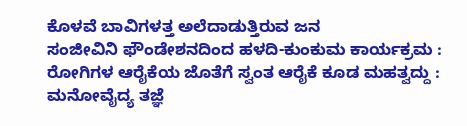ಕೊಳವೆ ಬಾವಿಗಳತ್ತ ಅಲೆದಾಡುತ್ತಿರುವ ಜನ
ಸಂಜೀವಿನಿ ಫೌಂಡೇಶನದಿಂದ ಹಳದಿ-ಕುಂಕುಮ ಕಾರ್ಯಕ್ರಮ : ರೋಗಿಗಳ ಆರೈಕೆಯ ಜೊತೆಗೆ ಸ್ವಂತ ಆರೈಕೆ ಕೂಡ ಮಹತ್ವದ್ದು : ಮನೋವೈದ್ಯ ತಜ್ಞೆ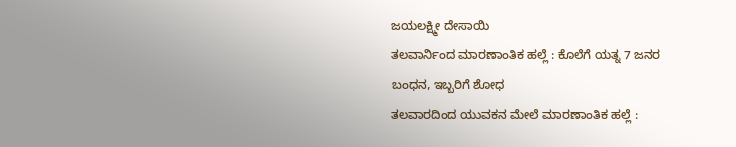ಜಯಲಕ್ಷ್ಮೀ ದೇಸಾಯಿ
ತಲವಾರ್ನಿಂದ ಮಾರಣಾಂತಿಕ ಹಲ್ಲೆ : ಕೊಲೆಗೆ ಯತ್ನ 7 ಜನರ ಬಂಧನ, ಇಬ್ಬರಿಗೆ ಶೋಧ
ತಲವಾರದಿಂದ ಯುವಕನ ಮೇಲೆ ಮಾರಣಾಂತಿಕ ಹಲ್ಲೆ :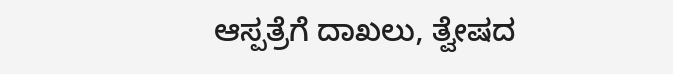ಆಸ್ಪತ್ರೆಗೆ ದಾಖಲು, ತ್ವೇಷದ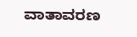ವಾತಾವರಣ